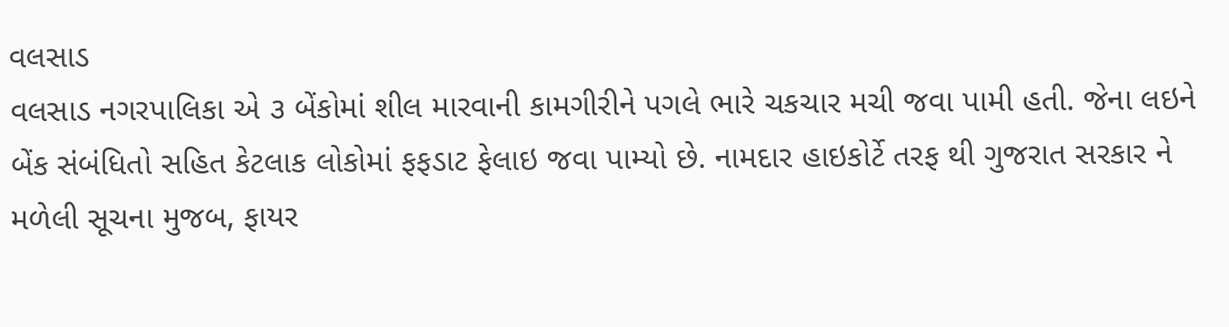વલસાડ
વલસાડ નગરપાલિકા એ ૩ બેંકોમાં શીલ મારવાની કામગીરીને પગલે ભારે ચકચાર મચી જવા પામી હતી. જેના લઇને બેંક સંબંધિતો સહિત કેટલાક લોકોમાં ફફડાટ ફેલાઇ જવા પામ્યો છે. નામદાર હાઇકોર્ટે તરફ થી ગુજરાત સરકાર ને મળેલી સૂચના મુજબ, ફાયર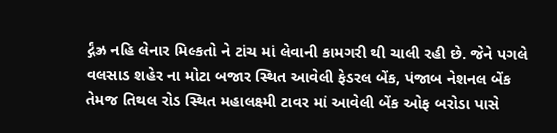ર્દ્ગંઝ્ર નહિ લેનાર મિલ્કતો ને ટાંચ માં લેવાની કામગરી થી ચાલી રહી છે. જેને પગલે વલસાડ શહેર ના મોટા બજાર સ્થિત આવેલી ફેડરલ બેંક, પંજાબ નેશનલ બેંક તેમજ તિથલ રોડ સ્થિત મહાલક્ષ્મી ટાવર માં આવેલી બેંક ઓફ બરોડા પાસે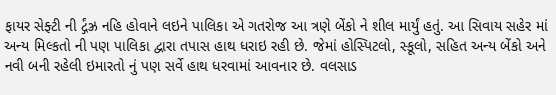ફાયર સેફ્ટી ની ર્દ્ગંઝ્ર નહિ હોવાને લઇને પાલિકા એ ગતરોજ આ ત્રણે બેંકો ને શીલ માર્યું હતું. આ સિવાય સહેર માં અન્ય મિલ્કતો ની પણ પાલિકા દ્વારા તપાસ હાથ ધરાઇ રહી છે. જેમાં હોસ્પિટલો, સ્કૂલો, સહિત અન્ય બેંકો અને નવી બની રહેલી ઇમારતો નું પણ સર્વે હાથ ધરવામાં આવનાર છે. વલસાડ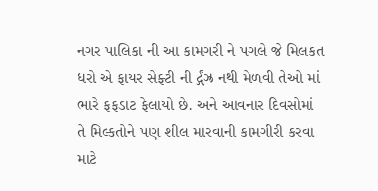નગર પાલિકા ની આ કામગરી ને પગલે જે મિલકત ધરો એ ફાયર સેફ્ટી ની ર્દ્ગંઝ્ર નથી મેળવી તેઓ માં ભારે ફફડાટ ફેલાયો છે. અને આવનાર દિવસોમાં તે મિલ્કતોને પણ શીલ મારવાની કામગીરી કરવા માટે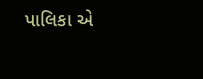પાલિકા એ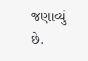જણાવ્યું છે.